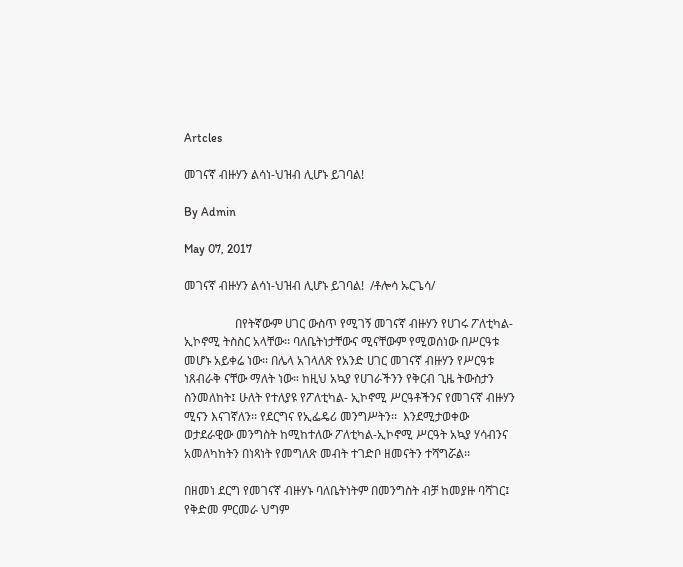Artcles

መገናኛ ብዙሃን ልሳነ-ህዝብ ሊሆኑ ይገባል!

By Admin

May 07, 2017

መገናኛ ብዙሃን ልሳነ-ህዝብ ሊሆኑ ይገባል!  /ቶሎሳ ኡርጌሳ/

                 በየትኛውም ሀገር ውስጥ የሚገኝ መገናኛ ብዙሃን የሀገሩ ፖለቲካል- ኢኮኖሚ ትስስር አላቸው፡፡ ባለቤትነታቸውና ሚናቸውም የሚወሰነው በሥርዓቱ መሆኑ አይቀሬ ነው፡፡ በሌላ አገላለጽ የአንድ ሀገር መገናኛ ብዙሃን የሥርዓቱ ነጸብራቅ ናቸው ማለት ነው። ከዚህ አኳያ የሀገራችንን የቅርብ ጊዜ ትውስታን ስንመለከት፤ ሁለት የተለያዩ የፖለቲካል- ኢኮኖሚ ሥርዓቶችንና የመገናኛ ብዙሃን ሚናን እናገኛለን፡፡ የደርግና የኢፌዴሪ መንግሥትን፡፡  እንደሚታወቀው ወታደራዊው መንግስት ከሚከተለው ፖለቲካል-ኢኮኖሚ ሥርዓት አኳያ ሃሳብንና አመለካከትን በነጻነት የመግለጽ መብት ተገድቦ ዘመናትን ተሻግሯል፡፡

በዘመነ ደርግ የመገናኛ ብዙሃኑ ባለቤትነትም በመንግስት ብቻ ከመያዙ ባሻገር፤ የቅድመ ምርመራ ህግም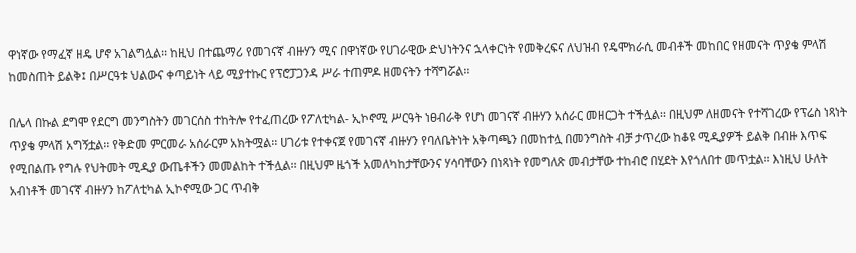ዋነኛው የማፈኛ ዘዴ ሆኖ አገልግሏል፡፡ ከዚህ በተጨማሪ የመገናኛ ብዙሃን ሚና በዋነኛው የሀገራዊው ድህነትንና ኋላቀርነት የመቅረፍና ለህዝብ የዴሞክራሲ መብቶች መከበር የዘመናት ጥያቄ ምላሽ ከመስጠት ይልቅ፤ በሥርዓቱ ህልውና ቀጣይነት ላይ ሚያተኩር የፕሮፓጋንዳ ሥራ ተጠምዶ ዘመናትን ተሻግሯል፡፡

በሌላ በኩል ደግሞ የደርግ መንግስትን መገርሰስ ተከትሎ የተፈጠረው የፖለቲካል- ኢኮኖሚ ሥርዓት ነፀብራቅ የሆነ መገናኛ ብዙሃን አሰራር መዘርጋት ተችሏል፡፡ በዚህም ለዘመናት የተሻገረው የፕሬስ ነጻነት ጥያቄ ምላሽ አግኝቷል፡፡ የቅድመ ምርመራ አሰራርም አክትሟል፡፡ ሀገሪቱ የተቀናጀ የመገናኛ ብዙሃን የባለቤትነት አቅጣጫን በመከተሏ በመንግስት ብቻ ታጥረው ከቆዩ ሚዲያዎች ይልቅ በብዙ እጥፍ የሚበልጡ የግሉ የህትመት ሚዲያ ውጤቶችን መመልከት ተችሏል፡፡ በዚህም ዜጎች አመለካከታቸውንና ሃሳባቸውን በነጻነት የመግለጽ መብታቸው ተከብሮ በሂደት እየጎለበተ መጥቷል፡፡ እነዚህ ሁለት አብነቶች መገናኛ ብዙሃን ከፖለቲካል ኢኮኖሚው ጋር ጥብቅ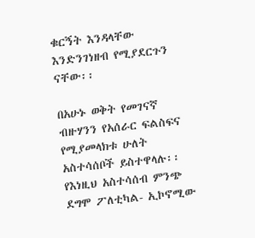ቁርኝት እንዳላቸው እንድንገነዘብ የሚያደርጉን ናቸው፡፡

በአሁኑ ወቅት የመገናኛ ብዙሃንን የአሰራር ፍልስፍና የሚያመላክቱ ሁለት አስተሳሰቦች ይስተዋላሉ፡፡ የእነዚህ አስተሳሰብ ምንጭ ደግሞ ፖለቲካል- ኢኮኖሚው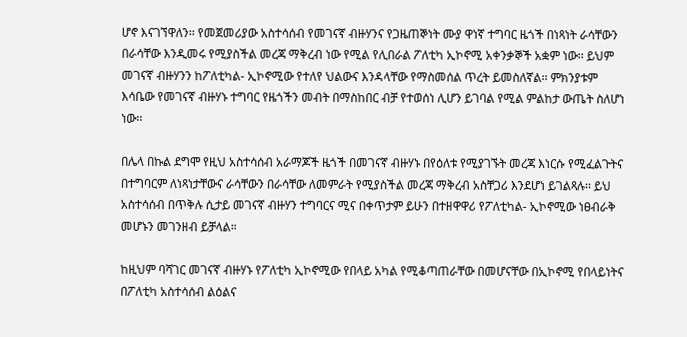ሆኖ እናገኘዋለን፡፡ የመጀመሪያው አስተሳሰብ የመገናኛ ብዙሃንና የጋዜጠኞነት ሙያ ዋነኛ ተግባር ዜጎች በነጻነት ራሳቸውን በራሳቸው እንዲመሩ የሚያስችል መረጃ ማቅረብ ነው የሚል የሊበራል ፖለቲካ ኢኮኖሚ አቀንቃኞች አቋም ነው፡፡ ይህም መገናኛ ብዙሃንን ከፖለቲካል- ኢኮኖሚው የተለየ ህልውና እንዳላቸው የማስመሰል ጥረት ይመስለኛል፡፡ ምክንያቱም እሳቤው የመገናኛ ብዙሃኑ ተግባር የዜጎችን መብት በማስከበር ብቻ የተወሰነ ሊሆን ይገባል የሚል ምልከታ ውጤት ስለሆነ ነው፡፡

በሌላ በኩል ደግሞ የዚህ አስተሳሰብ አራማጆች ዜጎች በመገናኛ ብዙሃኑ በየዕለቱ የሚያገኙት መረጃ እነርሱ የሚፈልጉትና በተግባርም ለነጻነታቸውና ራሳቸውን በራሳቸው ለመምራት የሚያስችል መረጃ ማቅረብ አስቸጋሪ እንደሆነ ይገልጻሉ፡፡ ይህ አስተሳሰብ በጥቅሉ ሲታይ መገናኛ ብዙሃን ተግባርና ሚና በቀጥታም ይሁን በተዘዋዋሪ የፖለቲካል- ኢኮኖሚው ነፀብራቅ መሆኑን መገንዘብ ይቻላል።

ከዚህም ባሻገር መገናኛ ብዙሃኑ የፖለቲካ ኢኮኖሚው የበላይ አካል የሚቆጣጠራቸው በመሆናቸው በኢኮኖሚ የበላይነትና በፖለቲካ አስተሳሰብ ልዕልና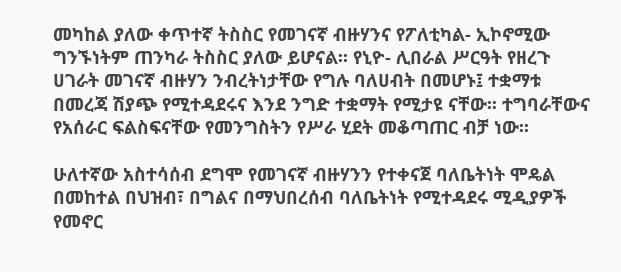መካከል ያለው ቀጥተኛ ትስስር የመገናኛ ብዙሃንና የፖለቲካል- ኢኮኖሚው ግንኙነትም ጠንካራ ትስስር ያለው ይሆናል፡፡ የኒዮ- ሊበራል ሥርዓት የዘረጉ ሀገራት መገናኛ ብዙሃን ንብረትነታቸው የግሉ ባለሀብት በመሆኑ፤ ተቋማቱ በመረጃ ሽያጭ የሚተዳደሩና እንደ ንግድ ተቋማት የሚታዩ ናቸው፡፡ ተግባራቸውና የአሰራር ፍልስፍናቸው የመንግስትን የሥራ ሂደት መቆጣጠር ብቻ ነው፡፡

ሁለተኛው አስተሳሰብ ደግሞ የመገናኛ ብዙሃንን የተቀናጀ ባለቤትነት ሞዴል በመከተል በህዝብ፣ በግልና በማህበረሰብ ባለቤትነት የሚተዳደሩ ሚዲያዎች የመኖር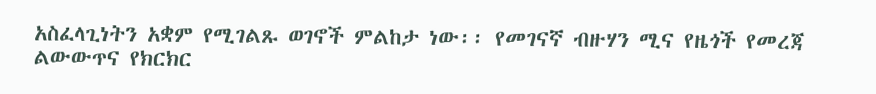አስፈላጊነትን አቋም የሚገልጹ ወገኖች ምልከታ ነው፡፡ የመገናኛ ብዙሃን ሚና የዜጎች የመረጃ ልውውጥና የክርክር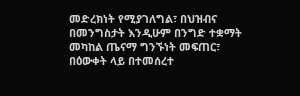መድረክነት የሚያገለግል፣ በህዝብና በመንግስታት እንዲሁም በንግድ ተቋማት መካከል ጤናማ ግንኙነት መፍጠር፣ በዕውቀት ላይ በተመሰረተ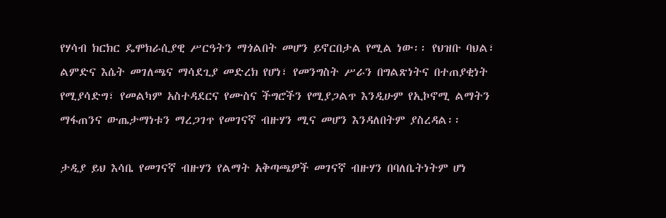የሃሳብ ክርክር ዴሞክራሲያዊ ሥርዓትን ማጎልበት መሆን ይኖርበታል የሚል ነው፡፡ የህዝቡ ባህል፣ ልምድና እሴት መገለጫና ማሳደጊያ መድረክ የሆነ፣ የመንግስት ሥራን በግልጽነትና በተጠያቂነት የሚያሳድግ፣ የመልካም አስተዳደርና የሙስና ችግሮችን የሚያጋልጥ እንዲሁም የኢኮኖሚ ልማትን ማፋጠንና ውጤታማነቱን ማረጋገጥ የመገናኛ ብዙሃን ሚና መሆን እንዳለበትም ያስረዳል፡፡

ታዲያ ይህ እሳቤ የመገናኛ ብዙሃን የልማት አቅጣጫዎች መገናኛ ብዙሃን በባለቤትነትም ሆነ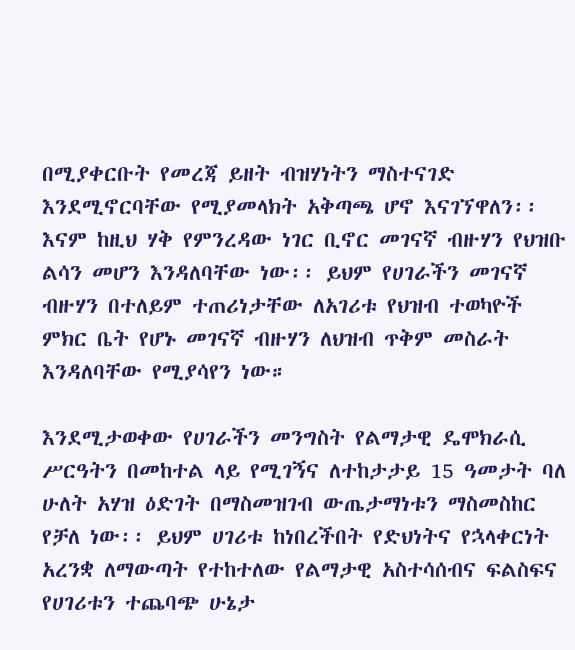በሚያቀርቡት የመረጃ ይዘት ብዝሃነትን ማስተናገድ እንደሚኖርባቸው የሚያመላክት አቅጣጫ ሆኖ እናገኘዋለን፡፡ እናም ከዚህ ሃቅ የምንረዳው ነገር ቢኖር መገናኛ ብዙሃን የህዝቡ ልሳን መሆን እንዳለባቸው ነው፡፡ ይህም የሀገራችን መገናኛ ብዙሃን በተለይም ተጠሪነታቸው ለአገሪቱ የህዝብ ተወካዮች ምክር ቤት የሆኑ መገናኛ ብዙሃን ለህዝብ ጥቅም መስራት እንዳለባቸው የሚያሳየን ነው።

እንደሚታወቀው የሀገራችን መንግስት የልማታዊ ዴሞክራሲ ሥርዓትን በመከተል ላይ የሚገኝና ለተከታታይ 15 ዓመታት ባለ ሁለት አሃዝ ዕድገት በማስመዝገብ ውጤታማነቱን ማስመስከር የቻለ ነው፡፡ ይህም ሀገሪቱ ከነበረችበት የድህነትና የኋላቀርነት አረንቋ ለማውጣት የተከተለው የልማታዊ አስተሳሰብና ፍልስፍና የሀገሪቱን ተጨባጭ ሁኔታ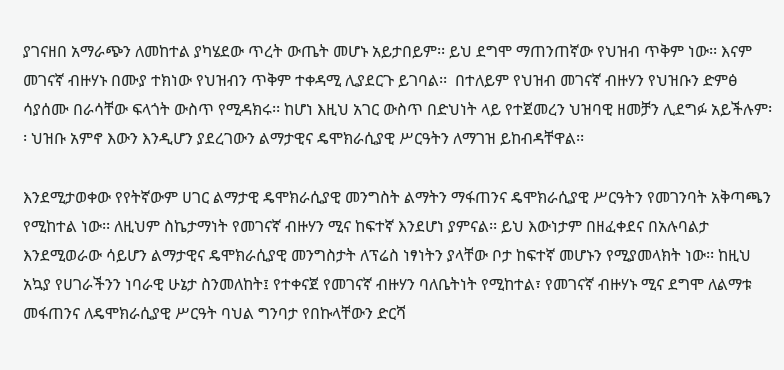ያገናዘበ አማራጭን ለመከተል ያካሄደው ጥረት ውጤት መሆኑ አይታበይም፡፡ ይህ ደግሞ ማጠንጠኛው የህዝብ ጥቅም ነው፡፡ እናም መገናኛ ብዙሃኑ በሙያ ተክነው የህዝብን ጥቅም ተቀዳሚ ሊያደርጉ ይገባል፡፡  በተለይም የህዝብ መገናኛ ብዙሃን የህዝቡን ድምፅ ሳያሰሙ በራሳቸው ፍላጎት ውስጥ የሚዳክሩ፡፡ ከሆነ እዚህ አገር ውስጥ በድህነት ላይ የተጀመረን ህዝባዊ ዘመቻን ሊደግፉ አይችሉም፡፡ ህዝቡ አምኖ እውን እንዲሆን ያደረገውን ልማታዊና ዴሞክራሲያዊ ሥርዓትን ለማገዝ ይከብዳቸዋል፡፡

እንደሚታወቀው የየትኛውም ሀገር ልማታዊ ዴሞክራሲያዊ መንግስት ልማትን ማፋጠንና ዴሞክራሲያዊ ሥርዓትን የመገንባት አቅጣጫን የሚከተል ነው፡፡ ለዚህም ስኬታማነት የመገናኛ ብዙሃን ሚና ከፍተኛ እንደሆነ ያምናል፡፡ ይህ እውነታም በዘፈቀደና በአሉባልታ  እንደሚወራው ሳይሆን ልማታዊና ዴሞክራሲያዊ መንግስታት ለፕሬስ ነፃነትን ያላቸው ቦታ ከፍተኛ መሆኑን የሚያመላክት ነው፡፡ ከዚህ አኳያ የሀገራችንን ነባራዊ ሁኔታ ስንመለከት፤ የተቀናጀ የመገናኛ ብዙሃን ባለቤትነት የሚከተል፣ የመገናኛ ብዙሃኑ ሚና ደግሞ ለልማቱ መፋጠንና ለዴሞክራሲያዊ ሥርዓት ባህል ግንባታ የበኩላቸውን ድርሻ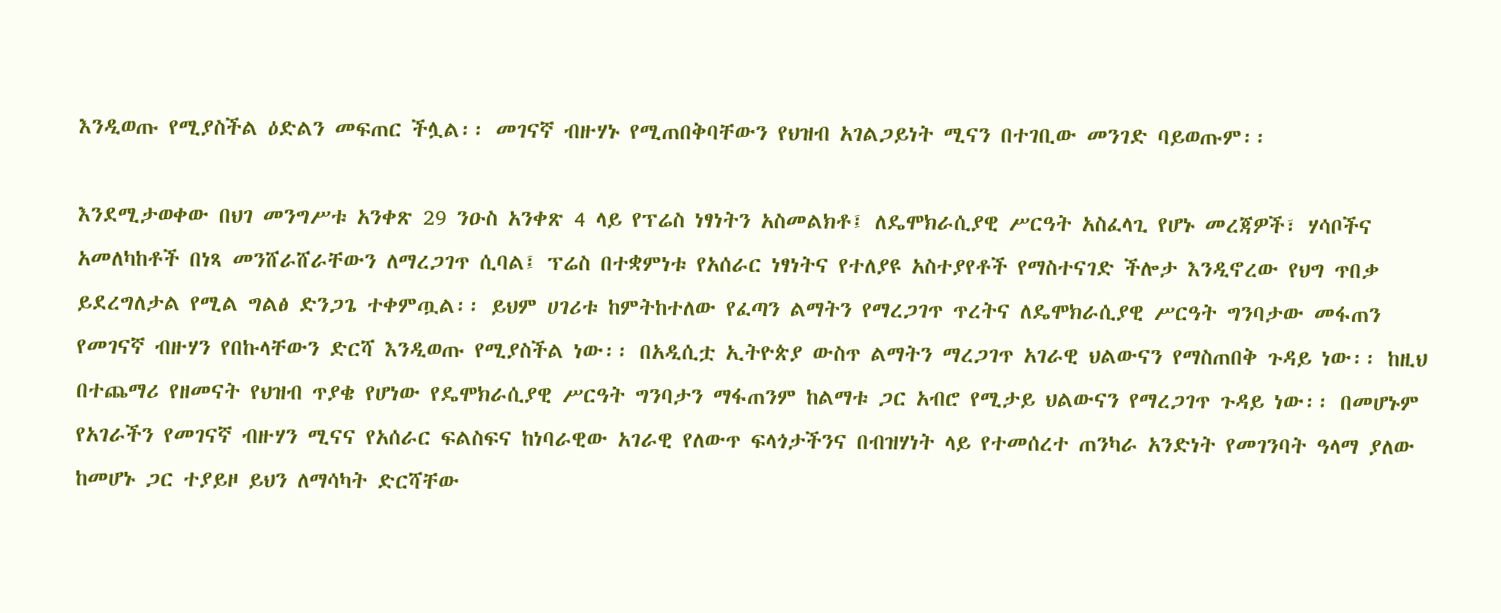እንዲወጡ የሚያስችል ዕድልን መፍጠር ችሏል፡፡ መገናኛ ብዙሃኑ የሚጠበቅባቸውን የህዝብ አገልጋይነት ሚናን በተገቢው መንገድ ባይወጡም፡፡

እንደሚታወቀው በህገ መንግሥቱ አንቀጽ 29 ንዑስ አንቀጽ 4 ላይ የፕሬስ ነፃነትን አስመልክቶ፤ ለዴሞክራሲያዊ ሥርዓት አስፈላጊ የሆኑ መረጃዎች፣ ሃሳቦችና አመለካከቶች በነጻ መንሸራሸራቸውን ለማረጋገጥ ሲባል፤ ፕሬስ በተቋምነቱ የአሰራር ነፃነትና የተለያዩ አስተያየቶች የማስተናገድ ችሎታ እንዲኖረው የህግ ጥበቃ ይደረግለታል የሚል ግልፅ ድንጋጌ ተቀምጧል፡፡ ይህም ሀገሪቱ ከምትከተለው የፈጣን ልማትን የማረጋገጥ ጥረትና ለዴሞክራሲያዊ ሥርዓት ግንባታው መፋጠን የመገናኛ ብዙሃን የበኩላቸውን ድርሻ እንዲወጡ የሚያስችል ነው፡፡ በአዲሲቷ ኢትዮጵያ ውስጥ ልማትን ማረጋገጥ አገራዊ ህልውናን የማስጠበቅ ጉዳይ ነው፡፡ ከዚህ በተጨማሪ የዘመናት የህዝብ ጥያቄ የሆነው የዴሞክራሲያዊ ሥርዓት ግንባታን ማፋጠንም ከልማቱ ጋር አብሮ የሚታይ ህልውናን የማረጋገጥ ጉዳይ ነው፡፡ በመሆኑም የአገራችን የመገናኛ ብዙሃን ሚናና የአሰራር ፍልስፍና ከነባራዊው አገራዊ የለውጥ ፍላጎታችንና በብዝሃነት ላይ የተመሰረተ ጠንካራ አንድነት የመገንባት ዓላማ ያለው ከመሆኑ ጋር ተያይዞ ይህን ለማሳካት ድርሻቸው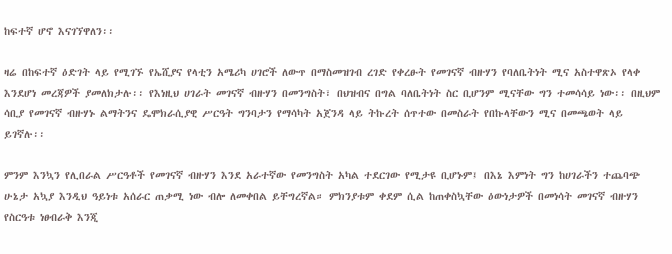ከፍተኛ ሆኖ እናገኘዋለን፡፡

ዛሬ በከፍተኛ ዕድገት ላይ የሚገኙ የኤሺያና የላቲን አሜሪካ ሀገሮች ለውጥ በማስመዝገብ ረገድ የቀረፁት የመገናኛ ብዙሃን የባለቤትነት ሚና አስተዋጽኦ የላቀ እንደሆነ መረጃዎች ያመለክታሉ፡፡ የእነዚህ ሀገራት መገናኛ ብዙሃን በመንግስት፣ በህዝብና በግል ባለቤትነት ስር ቢሆንም ሚናቸው ግን ተመሳሳይ ነው፡፡ በዚህም ሳቢያ የመገናኛ ብዙሃኑ ልማትንና ዴሞክራሲያዊ ሥርዓት ግንባታን የማሳካት አጀንዳ ላይ ትኩረት ሰጥተው በመስራት የበኩላቸውን ሚና በመጫወት ላይ ይገኛሉ፡፡

ምንም እንኳን የሊበራል ሥርዓቶች የመገናኛ ብዙሃን እንደ አራተኛው የመንግስት አካል ተደርገው የሚታዩ ቢሆኑም፤ በእኔ እምነት ግን ከሀገራችን ተጨባጭ ሁኔታ አኳያ እንዲህ ዓይነቱ አሰራር ጠቃሚ ነው ብሎ ለመቀበል ይቸግረኛል። ምክንያቱም ቀደም ሲል ከጠቀስኳቸው ዕውነታዎች በመነሳት መገናኛ ብዙሃን የስርዓቱ ነፀብራቅ እንጂ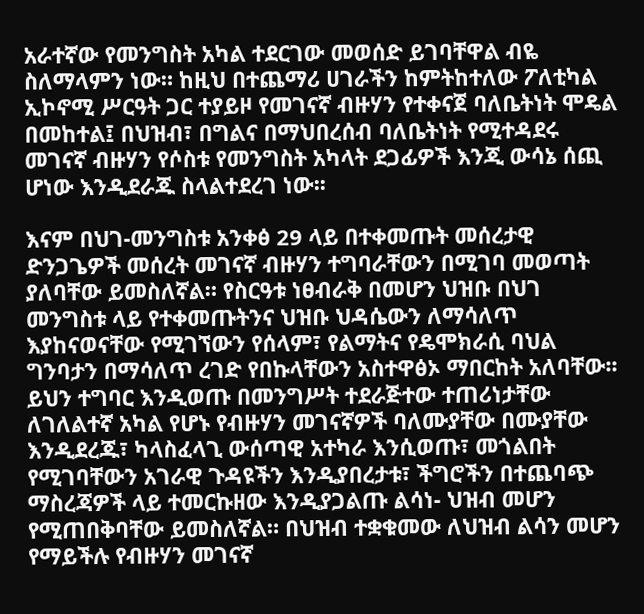አራተኛው የመንግስት አካል ተደርገው መወሰድ ይገባቸዋል ብዬ ስለማላምን ነው። ከዚህ በተጨማሪ ሀገራችን ከምትከተለው ፖለቲካል ኢኮኖሚ ሥርዓት ጋር ተያይዞ የመገናኛ ብዙሃን የተቀናጀ ባለቤትነት ሞዴል በመከተል፤ በህዝብ፣ በግልና በማህበረሰብ ባለቤትነት የሚተዳደሩ መገናኛ ብዙሃን የሶስቱ የመንግስት አካላት ደጋፊዎች እንጂ ውሳኔ ሰጪ ሆነው እንዲደራጁ ስላልተደረገ ነው፡፡

እናም በህገ-መንግስቱ አንቀፅ 29 ላይ በተቀመጡት መሰረታዊ ድንጋጌዎች መሰረት መገናኛ ብዙሃን ተግባራቸውን በሚገባ መወጣት ያለባቸው ይመስለኛል። የስርዓቱ ነፀብራቅ በመሆን ህዝቡ በህገ መንግስቱ ላይ የተቀመጡትንና ህዝቡ ህዳሴውን ለማሳለጥ እያከናወናቸው የሚገኘውን የሰላም፣ የልማትና የዴሞክራሲ ባህል ግንባታን በማሳለጥ ረገድ የበኩላቸውን አስተዋፅኦ ማበርከት አለባቸው፡፡ ይህን ተግባር እንዲወጡ በመንግሥት ተደራጅተው ተጠሪነታቸው ለገለልተኛ አካል የሆኑ የብዙሃን መገናኛዎች ባለሙያቸው በሙያቸው እንዲደረጁ፣ ካላስፈላጊ ውሰጣዊ አተካራ እንሲወጡ፣ መጎልበት የሚገባቸውን አገራዊ ጉዳዩችን እንዲያበረታቱ፣ ችግሮችን በተጨባጭ ማስረጃዎች ላይ ተመርኩዘው እንዲያጋልጡ ልሳነ- ህዝብ መሆን የሚጠበቅባቸው ይመስለኛል። በህዝብ ተቋቁመው ለህዝብ ልሳን መሆን የማይችሉ የብዙሃን መገናኛ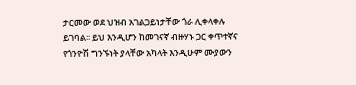ታርመው ወደ ህዝብ አገልጋይነታቸው ጎራ ሊቀላቀሉ ይገባል፡፡ ይህ እንዲሆን ከመገናኛ ብዙሃኑ ጋር ቀጥተኛና የጎንዮሽ ግንኙነት ያላቸው አካላት እንዲሁም ሙያውን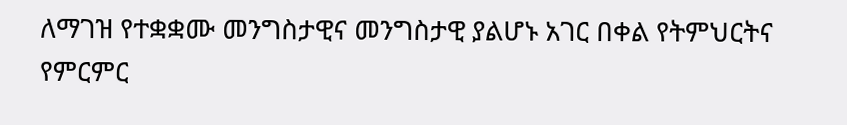ለማገዝ የተቋቋሙ መንግስታዊና መንግስታዊ ያልሆኑ አገር በቀል የትምህርትና የምርምር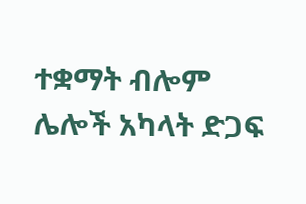ተቋማት ብሎም ሌሎች አካላት ድጋፍ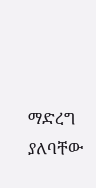ማድረግ ያለባቸው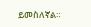ይመስለኛል።